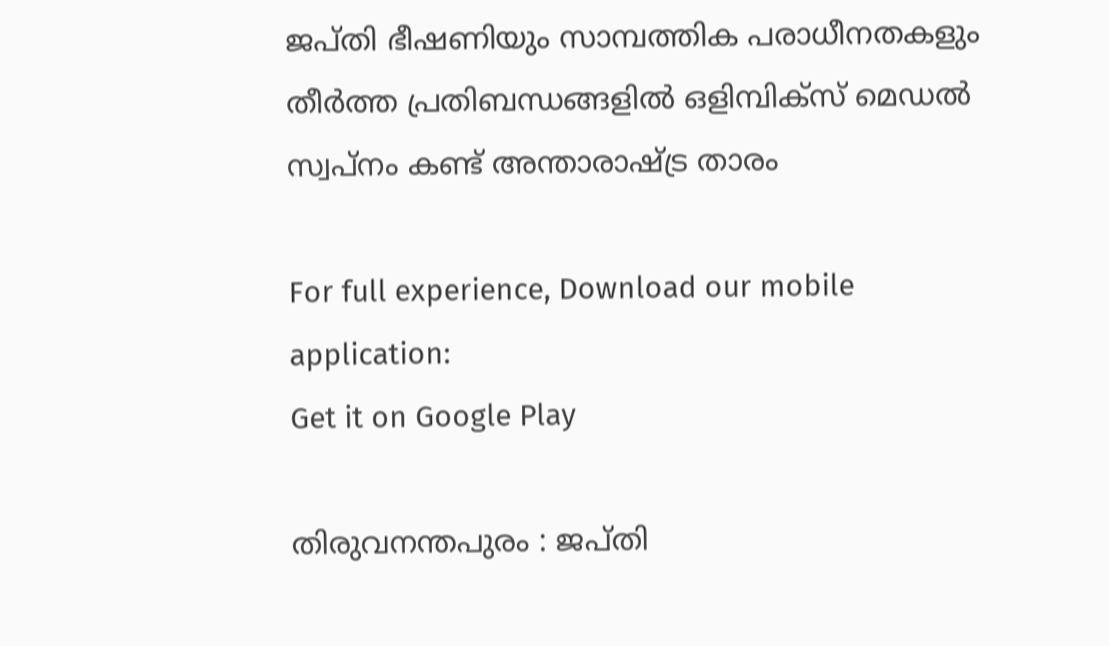ജപ്തി ഭീഷണിയും സാമ്പത്തിക പരാധീനതകളും തീർത്ത പ്രതിബന്ധങ്ങളിൽ ഒളിമ്പിക്സ് മെഡൽ സ്വപ്നം കണ്ട് അന്താരാഷ്ട്ര താരം

For full experience, Download our mobile application:
Get it on Google Play

തിരുവനന്തപുരം : ജപ്തി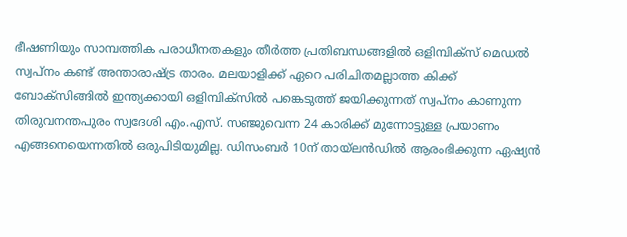ഭീഷണിയും സാമ്പത്തിക പരാധീനതകളും തീർത്ത പ്രതിബന്ധങ്ങളിൽ ഒളിമ്പിക്സ് മെഡൽ സ്വപ്നം കണ്ട് അന്താരാഷ്ട്ര താരം. മലയാളിക്ക് ഏറെ പരിചിതമല്ലാത്ത കിക്ക് ബോക്സിങ്ങിൽ ഇന്ത്യക്കായി ഒളിമ്പിക്സിൽ പങ്കെടുത്ത് ജയിക്കുന്നത് സ്വപ്നം കാണുന്ന തിരുവനന്തപുരം സ്വദേശി എം.എസ്. സഞ്ജുവെന്ന 24 കാരിക്ക് മുന്നോട്ടുള്ള പ്രയാണം എങ്ങനെയെന്നതിൽ ഒരുപിടിയുമില്ല. ഡിസംബർ 10ന് തായ്ലൻഡിൽ ആരംഭിക്കുന്ന ഏഷ്യൻ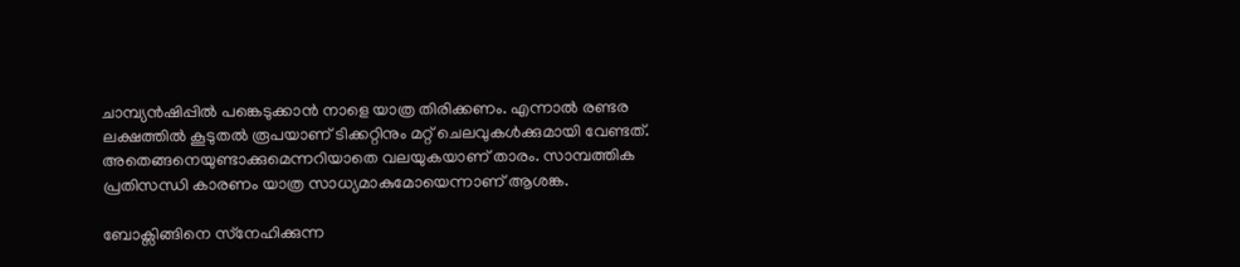ചാമ്പ്യൻഷിപ്പിൽ പങ്കെടുക്കാൻ നാളെ യാത്ര തിരിക്കണം. എന്നാൽ രണ്ടര ലക്ഷത്തിൽ കൂടുതൽ രൂപയാണ് ടിക്കറ്റിനും മറ്റ് ചെലവുകൾക്കുമായി വേണ്ടത്. അതെങ്ങനെയുണ്ടാക്കുമെന്നറിയാതെ വലയുകയാണ് താരം. സാമ്പത്തിക പ്രതിസന്ധി കാരണം യാത്ര സാധ്യമാകുമോയെന്നാണ് ആശങ്ക.

ബോക്സിങ്ങിനെ സ്‌നേഹിക്കുന്ന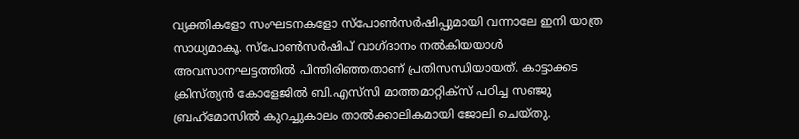വ്യക്തികളോ സംഘടനകളോ സ്‌പോൺസർഷിപ്പുമായി വന്നാലേ ഇനി യാത്ര സാധ്യമാകൂ. സ്‌പോൺസർഷിപ് വാഗ്ദാനം നൽകിയയാൾ അവസാനഘട്ടത്തിൽ പിന്തിരിഞ്ഞതാണ് പ്രതിസന്ധിയായത്. കാട്ടാക്കട ക്രിസ്ത്യൻ കോളേജില്‍ ബി.എസ്‌സി മാത്തമാറ്റിക്സ്‌ പഠിച്ച സഞ്ജു ബ്രഹ്‌മോസിൽ കുറച്ചുകാലം താൽക്കാലികമായി ജോലി ചെയ്തു.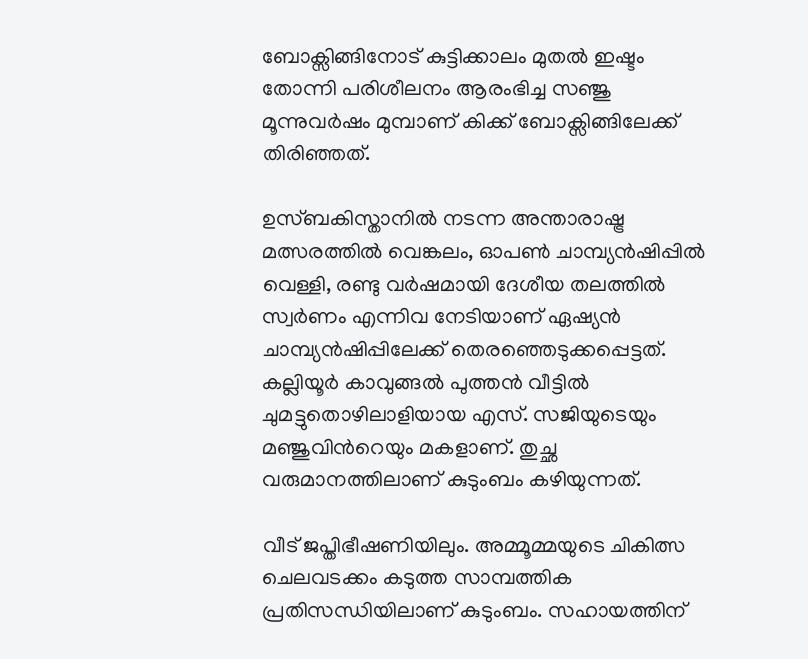ബോക്സിങ്ങിനോട് കുട്ടിക്കാലം മുതൽ ഇഷ്ടം തോന്നി പരിശീലനം ആരംഭിച്ച സഞ്ജു മൂന്നുവർഷം മുമ്പാണ് കിക്ക് ബോക്സിങ്ങിലേക്ക് തിരിഞ്ഞത്.

ഉസ്ബകിസ്താനിൽ നടന്ന അന്താരാഷ്ട്ര മത്സരത്തിൽ വെങ്കലം, ഓപൺ ചാമ്പ്യൻഷിപ്പിൽ വെള്ളി, രണ്ടു വർഷമായി ദേശീയ തലത്തിൽ സ്വർണം എന്നിവ നേടിയാണ് ഏഷ്യൻ ചാമ്പ്യൻഷിപ്പിലേക്ക് തെരഞ്ഞെടുക്കപ്പെട്ടത്. കല്ലിയൂർ കാവുങ്ങൽ പുത്തൻ വീട്ടിൽ ചുമട്ടുതൊഴിലാളിയായ എസ്‌. സജിയുടെയും മഞ്ജുവിന്‍റെയും മകളാണ്‌. തുച്ഛ വരുമാനത്തിലാണ് കുടുംബം കഴിയുന്നത്.

വീട്‌ ജപ്തിഭീഷണിയിലും. അമ്മൂമ്മയുടെ ചികിത്സ ചെലവടക്കം കടുത്ത സാമ്പത്തിക പ്രതിസന്ധിയിലാണ്‌ കുടുംബം. സഹായത്തിന്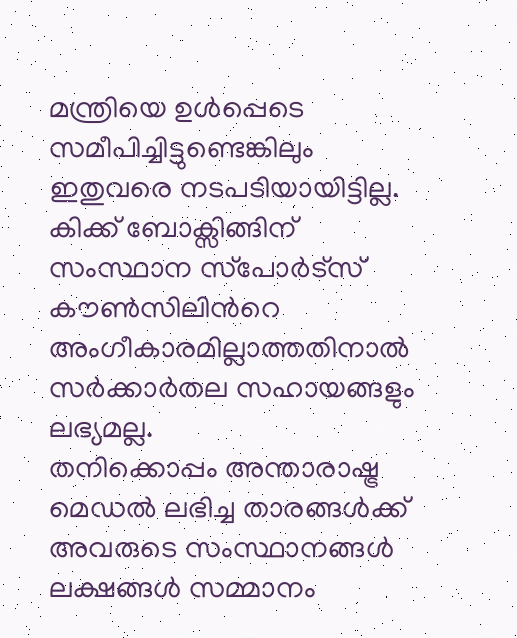മന്ത്രിയെ ഉൾപ്പെടെ സമീപിച്ചിട്ടുണ്ടെങ്കിലും ഇതുവരെ നടപടിയായിട്ടില്ല. കിക്ക്‌ ബോക്സിങ്ങിന്‌ സംസ്ഥാന സ്‌പോർട്സ്‌ കൗൺസിലിന്‍റെ അംഗീകാരമില്ലാത്തതിനാൽ സർക്കാർതല സഹായങ്ങളും ലഭ്യമല്ല.
തനിക്കൊപ്പം അന്താരാഷ്ട്ര മെഡൽ ലഭിച്ച താരങ്ങൾക്ക് അവരുടെ സംസ്ഥാനങ്ങൾ ലക്ഷങ്ങൾ സമ്മാനം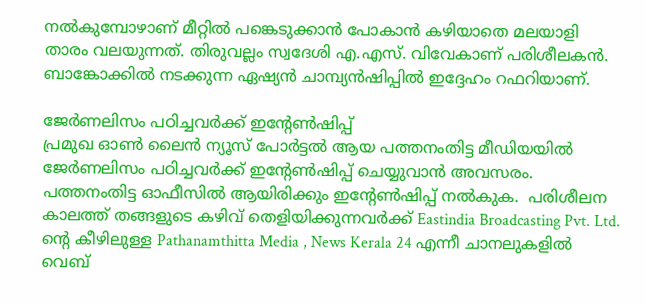നൽകുമ്പോഴാണ് മീറ്റിൽ പങ്കെടുക്കാൻ പോകാൻ കഴിയാതെ മലയാളി താരം വലയുന്നത്. തിരുവല്ലം സ്വദേശി എ.എസ്‌. വിവേകാണ്‌ പരിശീലകൻ. ബാങ്കോക്കിൽ നടക്കുന്ന ഏഷ്യൻ ചാമ്പ്യൻഷിപ്പിൽ ഇദ്ദേഹം റഫറിയാണ്.

ജേര്‍ണലിസം പഠിച്ചവര്‍ക്ക് ഇന്റേൺഷിപ്പ്
പ്രമുഖ ഓണ്‍ ലൈന്‍ ന്യൂസ് പോര്‍ട്ടല്‍ ആയ പത്തനംതിട്ട മീഡിയയില്‍ ജേര്‍ണലിസം പഠിച്ചവര്‍ക്ക് ഇന്റേൺഷിപ്പ് ചെയ്യുവാന്‍ അവസരം. പത്തനംതിട്ട ഓഫീസില്‍ ആയിരിക്കും ഇന്റേൺഷിപ്പ് നല്‍കുക.  പരിശീലന കാലത്ത് തങ്ങളുടെ കഴിവ് തെളിയിക്കുന്നവര്‍ക്ക് Eastindia Broadcasting Pvt. Ltd. ന്റെ കീഴിലുള്ള Pathanamthitta Media , News Kerala 24 എന്നീ ചാനലുകളില്‍  വെബ്‌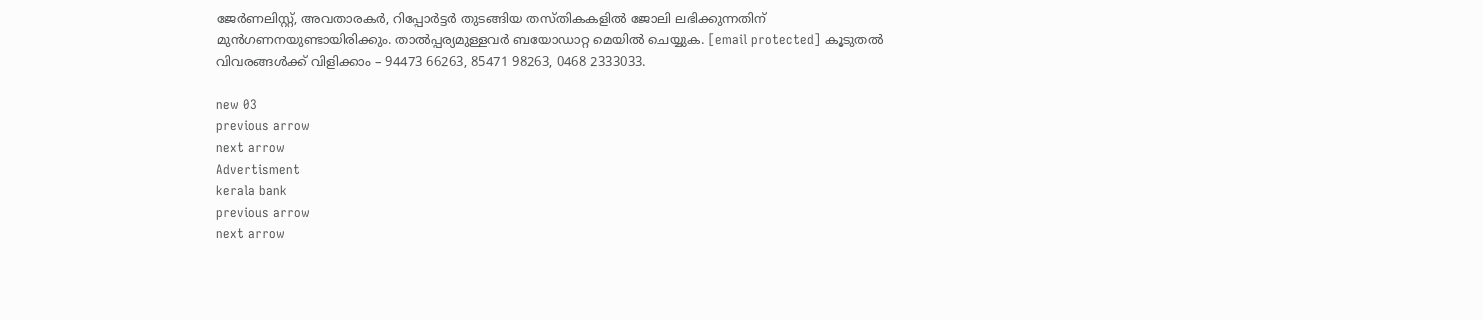ജേര്‍ണലിസ്റ്റ്, അവതാരകര്‍, റിപ്പോര്‍ട്ടര്‍ തുടങ്ങിയ തസ്തികകളില്‍ ജോലി ലഭിക്കുന്നതിന് മുന്‍ഗണനയുണ്ടായിരിക്കും. താല്‍പ്പര്യമുള്ളവര്‍ ബയോഡാറ്റ മെയില്‍ ചെയ്യുക. [email protected] കൂടുതല്‍ വിവരങ്ങള്‍ക്ക് വിളിക്കാം – 94473 66263, 85471 98263, 0468 2333033.

new 03
previous arrow
next arrow
Advertisment
kerala bank
previous arrow
next arrow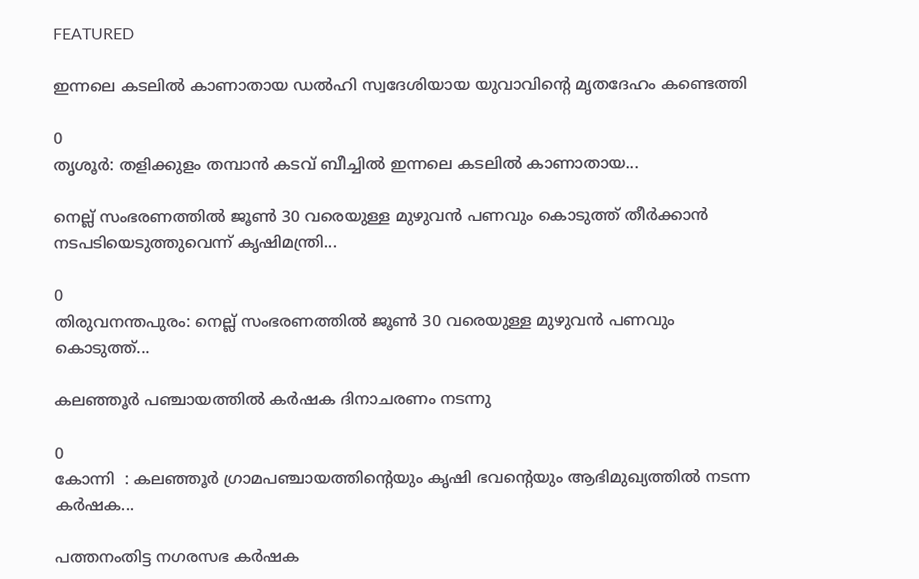FEATURED

ഇന്നലെ കടലിൽ കാണാതായ ഡൽഹി സ്വദേശിയായ യുവാവിന്‍റെ മൃതദേഹം കണ്ടെത്തി

0
തൃശൂർ: തളിക്കുളം തമ്പാൻ കടവ് ബീച്ചിൽ ഇന്നലെ കടലിൽ കാണാതായ...

നെല്ല് സംഭരണത്തിൽ ജൂൺ 30 വരെയുള്ള മുഴുവൻ പണവും കൊടുത്ത് തീർക്കാൻ നടപടിയെടുത്തുവെന്ന് കൃഷിമന്ത്രി...

0
തിരുവനന്തപുരം: നെല്ല് സംഭരണത്തിൽ ജൂൺ 30 വരെയുള്ള മുഴുവൻ പണവും കൊടുത്ത്...

കലഞ്ഞൂര്‍ പഞ്ചായത്തില്‍ കര്‍ഷക ദിനാചരണം നടന്നു

0
കോന്നി  : കലഞ്ഞൂര്‍ ഗ്രാമപഞ്ചായത്തിന്റെയും കൃഷി ഭവന്റെയും ആഭിമുഖ്യത്തില്‍ നടന്ന കര്‍ഷക...

പത്തനംതിട്ട നഗരസഭ കര്‍ഷക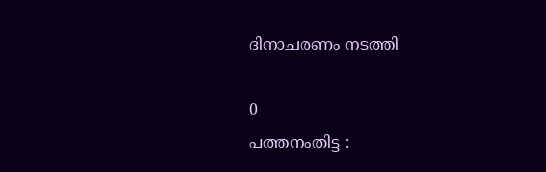ദിനാചരണം നടത്തി

0
പത്തനംതിട്ട :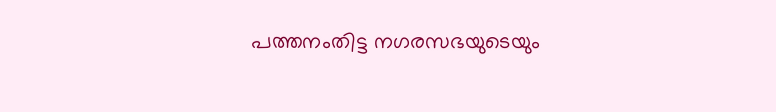പത്തനംതിട്ട നഗരസഭയുടെയും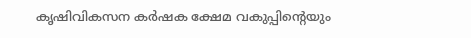കൃഷിവികസന കർഷക ക്ഷേമ വകുപ്പിന്റെയും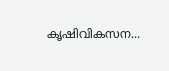കൃഷിവികസന...